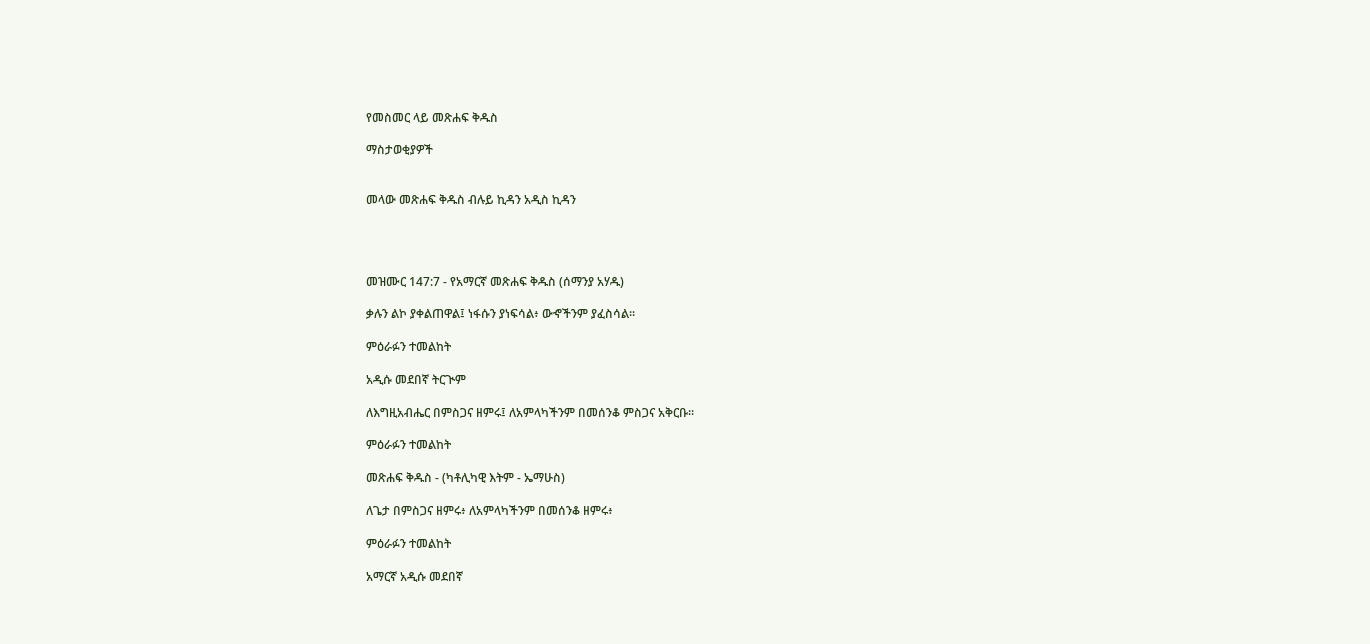የመስመር ላይ መጽሐፍ ቅዱስ

ማስታወቂያዎች


መላው መጽሐፍ ቅዱስ ብሉይ ኪዳን አዲስ ኪዳን




መዝሙር 147:7 - የአማርኛ መጽሐፍ ቅዱስ (ሰማንያ አሃዱ)

ቃሉን ልኮ ያቀልጠዋል፤ ነፋሱን ያነፍሳል፥ ውኆችንም ያፈስሳል።

ምዕራፉን ተመልከት

አዲሱ መደበኛ ትርጒም

ለእግዚአብሔር በምስጋና ዘምሩ፤ ለአምላካችንም በመሰንቆ ምስጋና አቅርቡ።

ምዕራፉን ተመልከት

መጽሐፍ ቅዱስ - (ካቶሊካዊ እትም - ኤማሁስ)

ለጌታ በምስጋና ዘምሩ፥ ለአምላካችንም በመሰንቆ ዘምሩ፥

ምዕራፉን ተመልከት

አማርኛ አዲሱ መደበኛ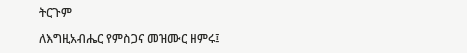ትርጉም

ለእግዚአብሔር የምስጋና መዝሙር ዘምሩ፤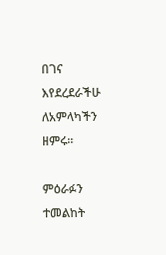በገና እየደረደራችሁ ለአምላካችን ዘምሩ።

ምዕራፉን ተመልከት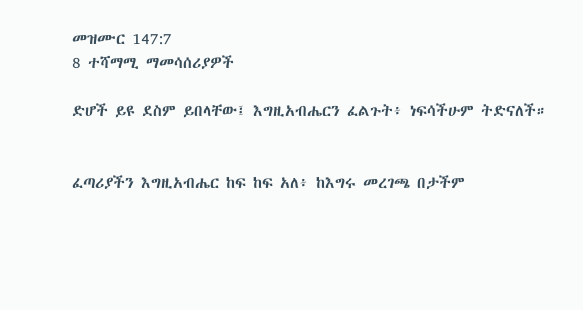መዝሙር 147:7
8 ተሻማሚ ማመሳሰሪያዎች

ድሆች ይዩ ደስም ይበላቸው፤ እግዚአብሔርን ፈልጉት፥ ነፍሳችሁም ትድናለች።


ፈጣሪያችን እግዚአብሔር ከፍ ከፍ አለ፥ ከእግሩ መረገጫ በታችም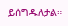ይሰግዱለታል።